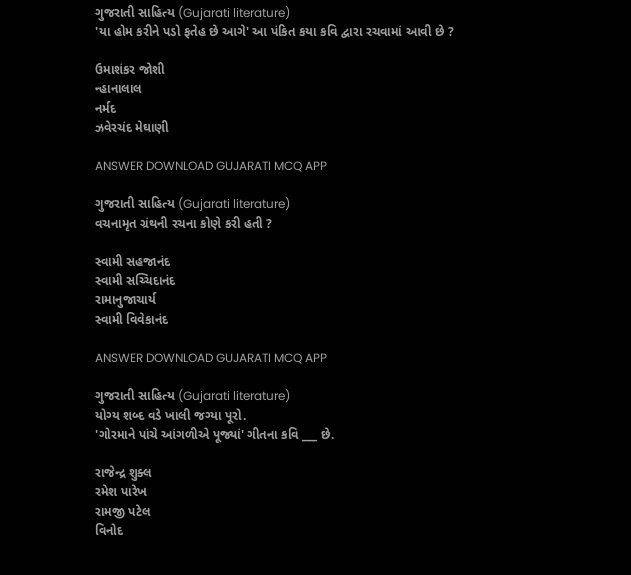ગુજરાતી સાહિત્ય (Gujarati literature)
'યા હોમ કરીને પડો ફતેહ છે આગે' આ પંકિત કયા કવિ દ્વારા રચવામાં આવી છે ?

ઉમાશંકર જોશી
ન્હાનાલાલ
નર્મદ
ઝવેરચંદ મેઘાણી

ANSWER DOWNLOAD GUJARATI MCQ APP

ગુજરાતી સાહિત્ય (Gujarati literature)
વચનામૃત ગ્રંથની રચના કોણે કરી હતી ?

સ્વામી સહજાનંદ
સ્વામી સચ્ચિદાનંદ
રામાનુજાચાર્ય
સ્વામી વિવેકાનંદ

ANSWER DOWNLOAD GUJARATI MCQ APP

ગુજરાતી સાહિત્ય (Gujarati literature)
યોગ્ય શબ્દ વડે ખાલી જગ્યા પૂરો.
'ગોરમાને પાંચે આંગળીએ પૂજ્યાં' ગીતના કવિ ___ છે.

રાજેન્દ્ર શુક્લ
રમેશ પારેખ
રામજી પટેલ
વિનોદ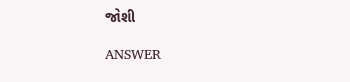જોશી

ANSWER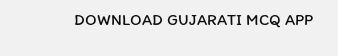DOWNLOAD GUJARATI MCQ APP